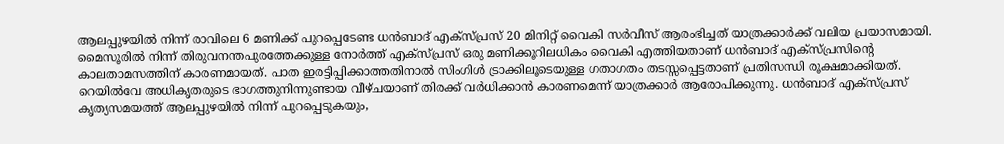ആലപ്പുഴയിൽ നിന്ന് രാവിലെ 6 മണിക്ക് പുറപ്പെടേണ്ട ധൻബാദ് എക്സ്പ്രസ് 20 മിനിറ്റ് വൈകി സർവീസ് ആരംഭിച്ചത് യാത്രക്കാർക്ക് വലിയ പ്രയാസമായി.
മൈസൂരിൽ നിന്ന് തിരുവനന്തപുരത്തേക്കുള്ള നോർത്ത് എക്സ്പ്രസ് ഒരു മണിക്കൂറിലധികം വൈകി എത്തിയതാണ് ധൻബാദ് എക്സ്പ്രസിന്റെ കാലതാമസത്തിന് കാരണമായത്. പാത ഇരട്ടിപ്പിക്കാത്തതിനാൽ സിംഗിൾ ട്രാക്കിലൂടെയുള്ള ഗതാഗതം തടസ്സപ്പെട്ടതാണ് പ്രതിസന്ധി രൂക്ഷമാക്കിയത്.
റെയിൽവേ അധികൃതരുടെ ഭാഗത്തുനിന്നുണ്ടായ വീഴ്ചയാണ് തിരക്ക് വർധിക്കാൻ കാരണമെന്ന് യാത്രക്കാർ ആരോപിക്കുന്നു. ധൻബാദ് എക്സ്പ്രസ് കൃത്യസമയത്ത് ആലപ്പുഴയിൽ നിന്ന് പുറപ്പെടുകയും,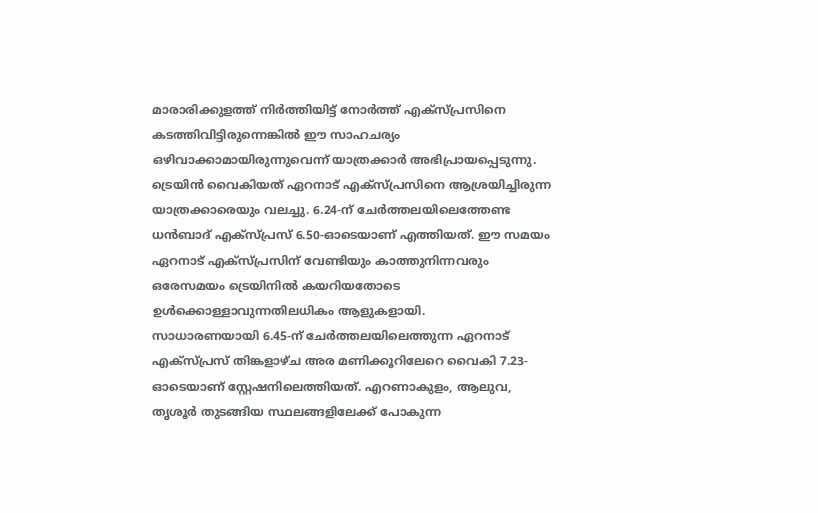മാരാരിക്കുളത്ത് നിർത്തിയിട്ട് നോർത്ത് എക്സ്പ്രസിനെ കടത്തിവിട്ടിരുന്നെങ്കിൽ ഈ സാഹചര്യം ഒഴിവാക്കാമായിരുന്നുവെന്ന് യാത്രക്കാർ അഭിപ്രായപ്പെടുന്നു.
ട്രെയിൻ വൈകിയത് ഏറനാട് എക്സ്പ്രസിനെ ആശ്രയിച്ചിരുന്ന യാത്രക്കാരെയും വലച്ചു. 6.24-ന് ചേർത്തലയിലെത്തേണ്ട
ധൻബാദ് എക്സ്പ്രസ് 6.50-ഓടെയാണ് എത്തിയത്. ഈ സമയം ഏറനാട് എക്സ്പ്രസിന് വേണ്ടിയും കാത്തുനിന്നവരും ഒരേസമയം ട്രെയിനിൽ കയറിയതോടെ ഉൾക്കൊള്ളാവുന്നതിലധികം ആളുകളായി.
സാധാരണയായി 6.45-ന് ചേർത്തലയിലെത്തുന്ന ഏറനാട് എക്സ്പ്രസ് തിങ്കളാഴ്ച അര മണിക്കൂറിലേറെ വൈകി 7.23-ഓടെയാണ് സ്റ്റേഷനിലെത്തിയത്. എറണാകുളം, ആലുവ, തൃശൂർ തുടങ്ങിയ സ്ഥലങ്ങളിലേക്ക് പോകുന്ന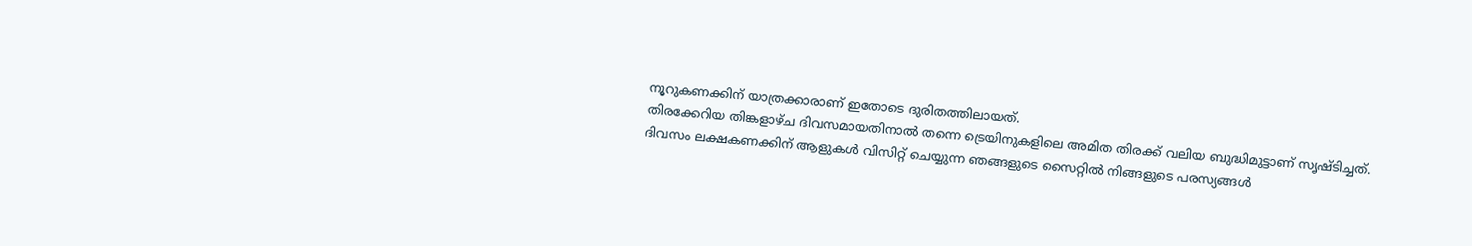നൂറുകണക്കിന് യാത്രക്കാരാണ് ഇതോടെ ദുരിതത്തിലായത്.
തിരക്കേറിയ തിങ്കളാഴ്ച ദിവസമായതിനാൽ തന്നെ ട്രെയിനുകളിലെ അമിത തിരക്ക് വലിയ ബുദ്ധിമുട്ടാണ് സൃഷ്ടിച്ചത്.
ദിവസം ലക്ഷകണക്കിന് ആളുകൾ വിസിറ്റ് ചെയ്യുന്ന ഞങ്ങളുടെ സൈറ്റിൽ നിങ്ങളുടെ പരസ്യങ്ങൾ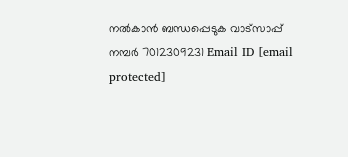നൽകാൻ ബന്ധപ്പെടുക വാട്സാപ്പ് നമ്പർ 7012309231 Email ID [email protected]